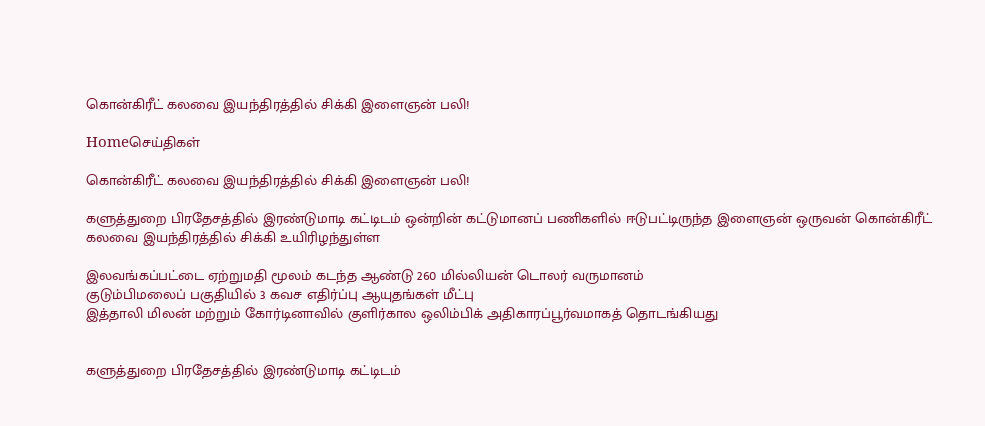கொன்கிரீட் கலவை இயந்திரத்தில் சிக்கி இளைஞன் பலி!

Homeசெய்திகள்

கொன்கிரீட் கலவை இயந்திரத்தில் சிக்கி இளைஞன் பலி!

களுத்துறை பிரதேசத்தில் இரண்டுமாடி கட்டிடம் ஒன்றின் கட்டுமானப் பணிகளில் ஈடுபட்டிருந்த இளைஞன் ஒருவன் கொன்கிரீட் கலவை இயந்திரத்தில் சிக்கி உயிரிழந்துள்ள

இலவங்கப்பட்டை ஏற்றுமதி மூலம் கடந்த ஆண்டு 260 மில்லியன் டொலர் வருமானம்
குடும்பிமலைப் பகுதியில் 3 கவச எதிர்ப்பு ஆயுதங்கள் மீட்பு
இத்தாலி மிலன் மற்றும் கோர்டினாவில் குளிர்கால ஒலிம்பிக் அதிகாரப்பூர்வமாகத் தொடங்கியது


களுத்துறை பிரதேசத்தில் இரண்டுமாடி கட்டிடம்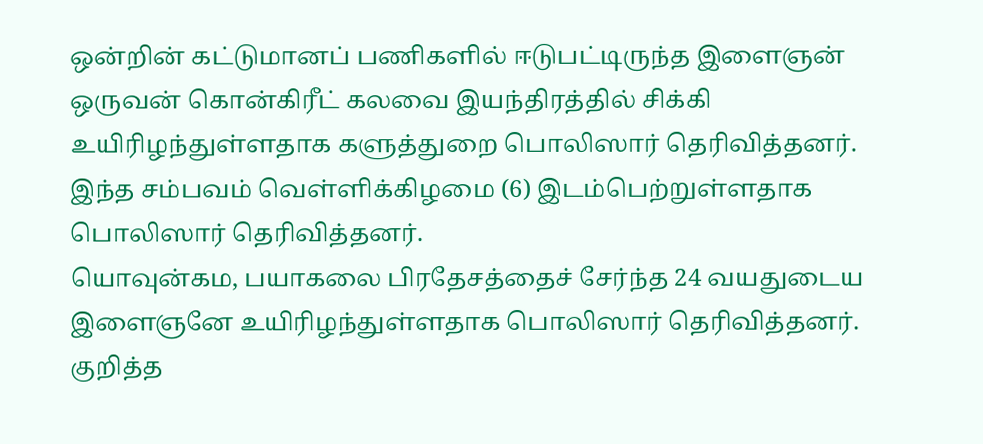ஒன்றின் கட்டுமானப் பணிகளில் ஈடுபட்டிருந்த இளைஞன் ஒருவன் கொன்கிரீட் கலவை இயந்திரத்தில் சிக்கி உயிரிழந்துள்ளதாக களுத்துறை பொலிஸார் தெரிவித்தனர்.
இந்த சம்பவம் வெள்ளிக்கிழமை (6) இடம்பெற்றுள்ளதாக பொலிஸார் தெரிவித்தனர்.
யொவுன்கம, பயாகலை பிரதேசத்தைச் சேர்ந்த 24 வயதுடைய இளைஞனே உயிரிழந்துள்ளதாக பொலிஸார் தெரிவித்தனர்.
குறித்த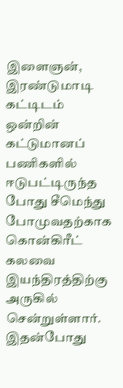இளைஞன், இரண்டுமாடி கட்டிடம் ஒன்றின் கட்டுமானப் பணிகளில் ஈடுபட்டிருந்த போது சீமெந்து போமுவதற்காக கொன்கிரீட் கலவை இயந்திரத்திற்கு அருகில் சென்றுள்ளார்.
இதன்போது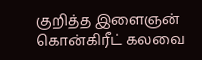குறித்த இளைஞன்  கொன்கிரீட் கலவை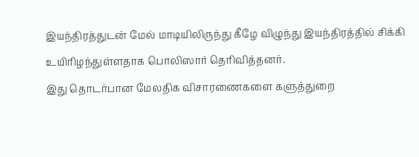இயந்திரத்துடன் மேல் மாடியிலிருந்து கீழே விழுந்து இயந்திரத்தில் சிக்கி உயிரிழந்துள்ளதாக பொலிஸார் தெரிவித்தனர்.
இது தொடர்பான மேலதிக விசாரணைகளை களுத்துறை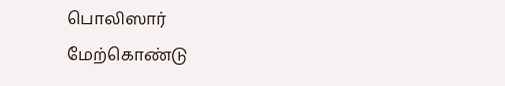பொலிஸார் மேற்கொண்டு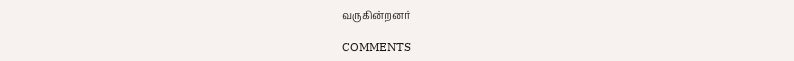வருகின்றனர்

COMMENTS